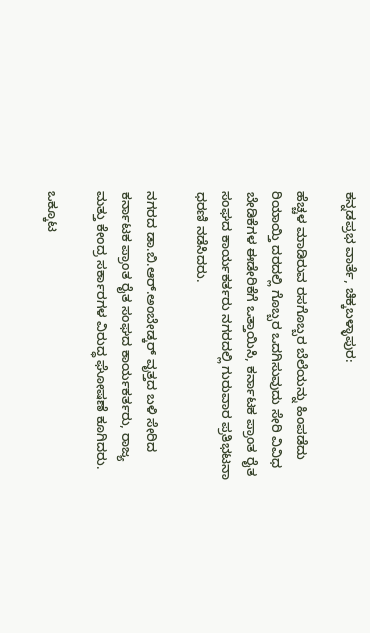ಕನ್ನಡಪ್ರಭ ವಾರ್ತೆ, ಚಿಕ್ಕಬಳ್ಳಾಪುರ:

ಹೆಚ್ಚಳ ಮಾಡಿರುವ ರಸಗೊಬ್ಬರ ಬೆಲೆಯನ್ನು ಹಿಂಪಡೆದು ರಿಯಾಯ್ತಿ ದರದಲ್ಲಿ ಗೊಬ್ಬರ ಒದಗಿಸುವುದು ಸೇರಿ ವಿವಿಧ ಬೇಡಿಕೆಗಳ ಈಡೇರಿಕೆಗೆ ಒತ್ತಾಯಿಸಿ, ಕರ್ನಾಟಕ ಪ್ರಾಂತ ರೈತ ಸಂಘದ ಕಾರ್ಯಕರ್ತರು ನಗರದಲ್ಲಿ ಗುರುವಾರ ಪ್ರತಿಭಟನಾ ಧರಣಿ ನಡೆಸಿದರು.

ನಗರದ ಡಾ.ಬಿ.ಆರ್.ಅಂಬೇಡ್ಕರ್ ವೃತ್ತದ ಬಳಿ ಸೇರಿದ ಕರ್ನಾಟಕ ಪ್ರಾಂತ ರೈತ ಸಂಘದ ಕಾರ್ಯಕರ್ತರು, ರಾಜ್ಯ ಮತ್ತು ಕೇಂದ್ರ ಸರ್ಕಾರಗಳ ವಿರುದ್ಧ ಘೋಷಣೆ ಕೂಗಿದರು.

ಒಕ್ಕೂಟ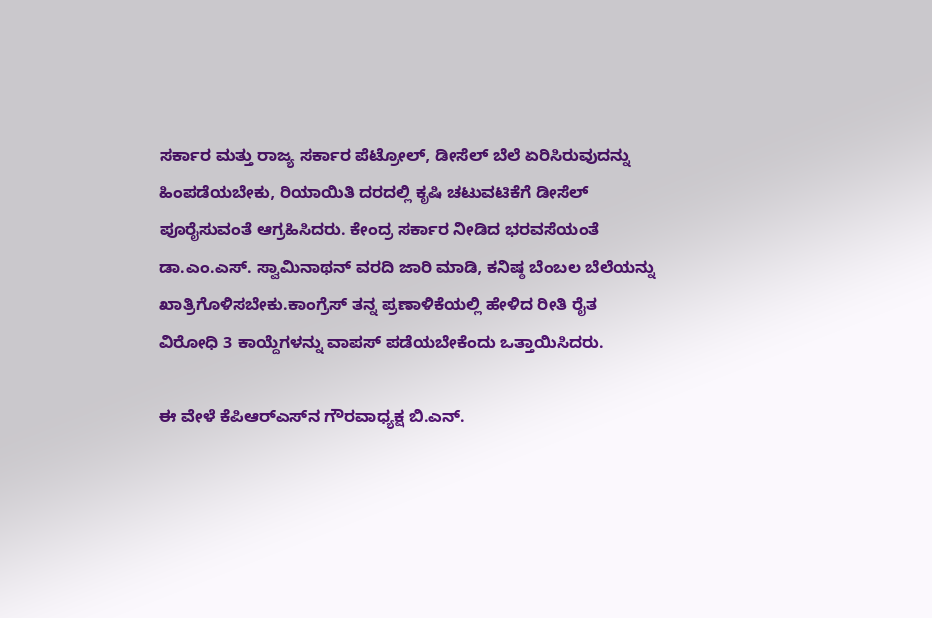ಸರ್ಕಾರ ಮತ್ತು ರಾಜ್ಯ ಸರ್ಕಾರ ಪೆಟ್ರೋಲ್, ಡೀಸೆಲ್‌ ಬೆಲೆ ಏರಿಸಿರುವುದನ್ನು ಹಿಂಪಡೆಯಬೇಕು, ರಿಯಾಯಿತಿ ದರದಲ್ಲಿ ಕೃಷಿ ಚಟುವಟಿಕೆಗೆ ಡೀಸೆಲ್ ಪೂರೈಸುವಂತೆ ಆಗ್ರಹಿಸಿದರು. ಕೇಂದ್ರ ಸರ್ಕಾರ ನೀಡಿದ ಭರವಸೆಯಂತೆ ಡಾ.ಎಂ.ಎಸ್. ಸ್ವಾಮಿನಾಥನ್ ವರದಿ ಜಾರಿ ಮಾಡಿ, ಕನಿಷ್ಠ ಬೆಂಬಲ ಬೆಲೆಯನ್ನು ಖಾತ್ರಿಗೊಳಿಸಬೇಕು.ಕಾಂಗ್ರೆಸ್ ತನ್ನ ಪ್ರಣಾಳಿಕೆಯಲ್ಲಿ ಹೇಳಿದ ರೀತಿ ರೈತ ವಿರೋಧಿ 3 ಕಾಯ್ದೆಗಳನ್ನು ವಾಪಸ್ ಪಡೆಯಬೇಕೆಂದು ಒತ್ತಾಯಿಸಿದರು.

ಈ ವೇಳೆ ಕೆಪಿಆರ್‌ಎಸ್‌ನ ಗೌರವಾಧ್ಯಕ್ಷ ಬಿ.ಎನ್.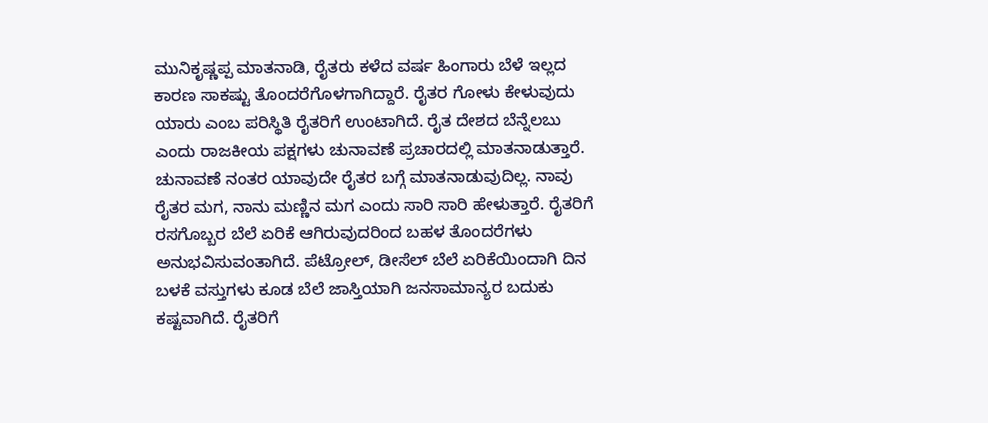ಮುನಿಕೃಷ್ಣಪ್ಪ ಮಾತನಾಡಿ, ರೈತರು ಕಳೆದ ವರ್ಷ ಹಿಂಗಾರು ಬೆಳೆ ಇಲ್ಲದ ಕಾರಣ ಸಾಕಷ್ಟು ತೊಂದರೆಗೊಳಗಾಗಿದ್ದಾರೆ. ರೈತರ ಗೋಳು ಕೇಳುವುದು ಯಾರು ಎಂಬ ಪರಿಸ್ಥಿತಿ ರೈತರಿಗೆ ಉಂಟಾಗಿದೆ. ರೈತ ದೇಶದ ಬೆನ್ನೆಲಬು ಎಂದು ರಾಜಕೀಯ ಪಕ್ಷಗಳು ಚುನಾವಣೆ ಪ್ರಚಾರದಲ್ಲಿ ಮಾತನಾಡುತ್ತಾರೆ. ಚುನಾವಣೆ ನಂತರ ಯಾವುದೇ ರೈತರ ಬಗ್ಗೆ ಮಾತನಾಡುವುದಿಲ್ಲ. ನಾವು ರೈತರ ಮಗ, ನಾನು ಮಣ್ಣಿನ ಮಗ ಎಂದು ಸಾರಿ ಸಾರಿ ಹೇಳುತ್ತಾರೆ. ರೈತರಿಗೆ ರಸಗೊಬ್ಬರ ಬೆಲೆ ಏರಿಕೆ ಆಗಿರುವುದರಿಂದ ಬಹಳ ತೊಂದರೆಗಳು ಅನುಭವಿಸುವಂತಾಗಿದೆ. ಪೆಟ್ರೋಲ್, ಡೀಸೆಲ್ ಬೆಲೆ ಏರಿಕೆಯಿಂದಾಗಿ ದಿನ ಬಳಕೆ ವಸ್ತುಗಳು ಕೂಡ ಬೆಲೆ ಜಾಸ್ತಿಯಾಗಿ ಜನಸಾಮಾನ್ಯರ ಬದುಕು ಕಷ್ಟವಾಗಿದೆ. ರೈತರಿಗೆ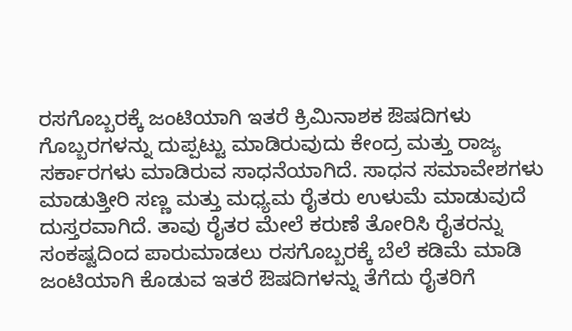ರಸಗೊಬ್ಬರಕ್ಕೆ ಜಂಟಿಯಾಗಿ ಇತರೆ ಕ್ರಿಮಿನಾಶಕ ಔಷದಿಗಳು ಗೊಬ್ಬರಗಳನ್ನು ದುಪ್ಪಟ್ಟು ಮಾಡಿರುವುದು ಕೇಂದ್ರ ಮತ್ತು ರಾಜ್ಯ ಸರ್ಕಾರಗಳು ಮಾಡಿರುವ ಸಾಧನೆಯಾಗಿದೆ. ಸಾಧನ ಸಮಾವೇಶಗಳು ಮಾಡುತ್ತೀರಿ ಸಣ್ಣ ಮತ್ತು ಮಧ್ಯಮ ರೈತರು ಉಳುಮೆ ಮಾಡುವುದೆ ದುಸ್ತರವಾಗಿದೆ. ತಾವು ರೈತರ ಮೇಲೆ ಕರುಣೆ ತೋರಿಸಿ ರೈತರನ್ನು ಸಂಕಷ್ಟದಿಂದ ಪಾರುಮಾಡಲು ರಸಗೊಬ್ಬರಕ್ಕೆ ಬೆಲೆ ಕಡಿಮೆ ಮಾಡಿ ಜಂಟಿಯಾಗಿ ಕೊಡುವ ಇತರೆ ಔಷದಿಗಳನ್ನು ತೆಗೆದು ರೈತರಿಗೆ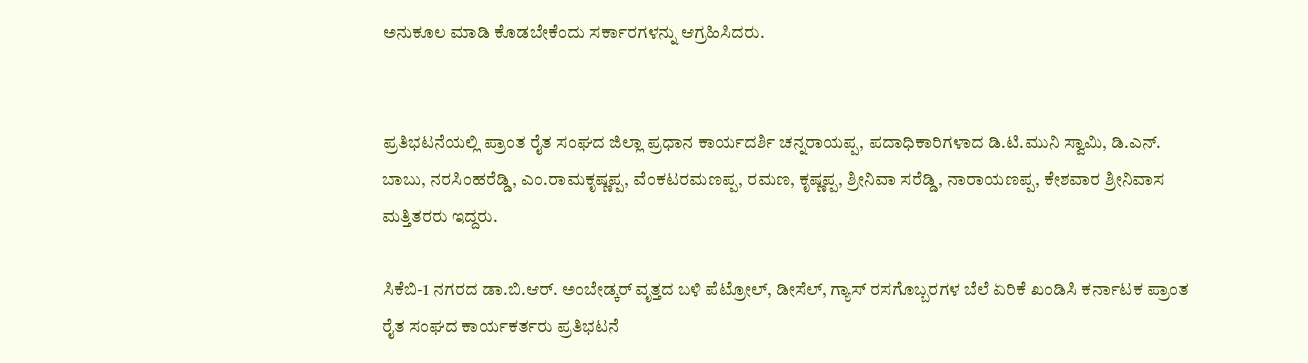ಅನುಕೂಲ ಮಾಡಿ ಕೊಡಬೇಕೆಂದು ಸರ್ಕಾರಗಳನ್ನು ಆಗ್ರಹಿಸಿದರು.


ಪ್ರತಿಭಟನೆಯಲ್ಲಿ ಪ್ರಾಂತ ರೈತ ಸಂಘದ ಜಿಲ್ಲಾ ಪ್ರಧಾನ ಕಾರ್ಯದರ್ಶಿ ಚನ್ನರಾಯಪ್ಪ, ಪದಾಧಿಕಾರಿಗಳಾದ ಡಿ.ಟಿ.ಮುನಿ ಸ್ವಾಮಿ, ಡಿ.ಎನ್. ಬಾಬು, ನರಸಿಂಹರೆಡ್ಡಿ, ಎಂ.ರಾಮಕೃಷ್ಣಪ್ಪ, ವೆಂಕಟರಮಣಪ್ಪ, ರಮಣ, ಕೃಷ್ಣಪ್ಪ, ಶ್ರೀನಿವಾ ಸರೆಡ್ಡಿ, ನಾರಾಯಣಪ್ಪ, ಕೇಶವಾರ ಶ್ರೀನಿವಾಸ ಮತ್ತಿತರರು ಇದ್ದರು.

ಸಿಕೆಬಿ-1 ನಗರದ ಡಾ.ಬಿ.ಆರ್. ಅಂಬೇಡ್ಕರ್ ವೃತ್ತದ ಬಳಿ ಪೆಟ್ರೋಲ್, ಡೀಸೆಲ್, ಗ್ಯಾಸ್ ರಸಗೊಬ್ಬರಗಳ ಬೆಲೆ ಏರಿಕೆ ಖಂಡಿಸಿ ಕರ್ನಾಟಕ ಪ್ರಾಂತ ರೈತ ಸಂಘದ ಕಾರ್ಯಕರ್ತರು ಪ್ರತಿಭಟನೆ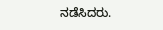ನಡೆಸಿದರು.